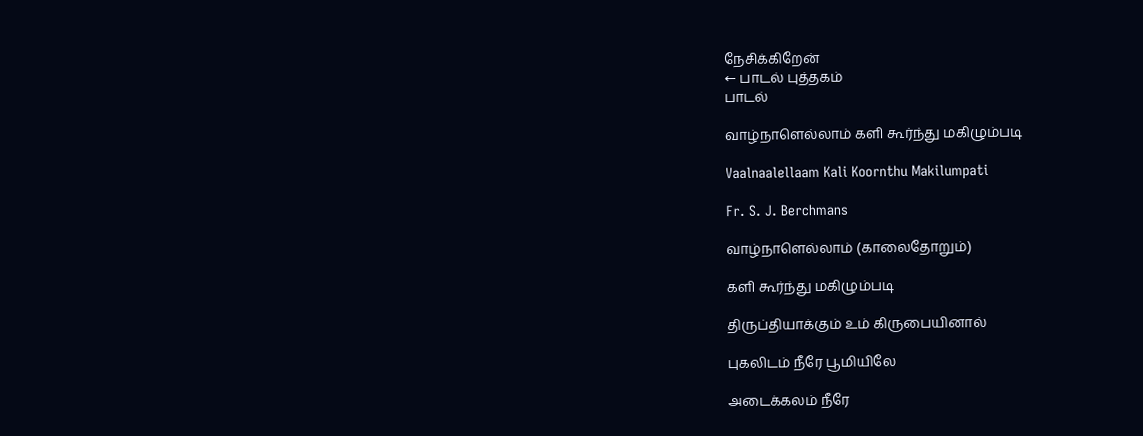நேசிக்கிறேன்
← பாடல் புத்தகம்
பாடல்

வாழ்நாளெல்லாம் களி கூர்ந்து மகிழும்படி

Vaalnaalellaam Kali Koornthu Makilumpati

Fr. S. J. Berchmans

வாழ்நாளெல்லாம் (காலைதோறும்)

களி கூர்ந்து மகிழும்படி

திருப்தியாக்கும் உம் கிருபையினால்

புகலிடம் நீரே பூமியிலே

அடைக்கலம் நீரே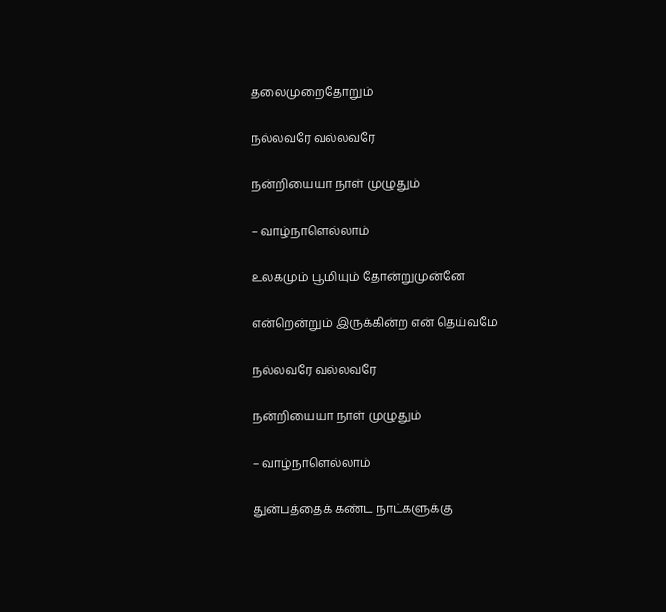தலைமுறைதோறும்

நல்லவரே வல்லவரே

நன்றியையா நாள் முழுதும்

– வாழ்நாளெல்லாம்

உலகமும் பூமியும் தோன்றுமுன்னே

என்றென்றும் இருக்கின்ற என் தெய்வமே

நல்லவரே வல்லவரே

நன்றியையா நாள் முழுதும்

– வாழ்நாளெல்லாம்

துன்பத்தைக் கண்ட நாட்களுக்கு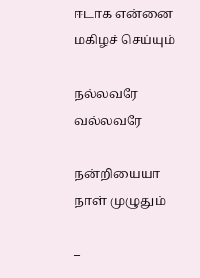ஈடாக என்னை மகிழச் செய்யும்

நல்லவரே வல்லவரே

நன்றியையா நாள் முழுதும்

–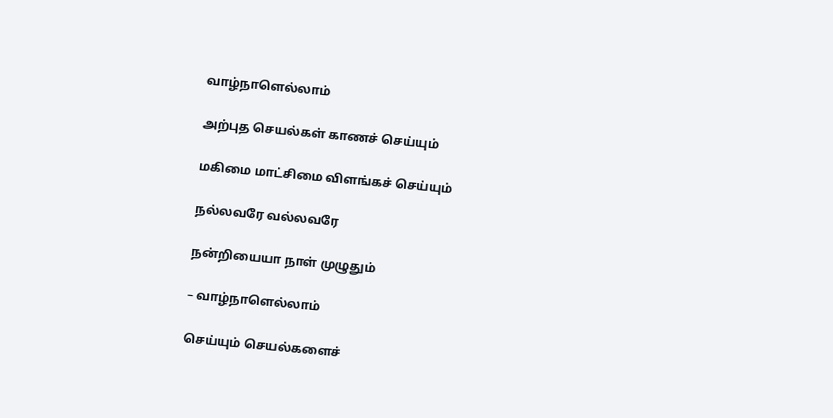வாழ்நாளெல்லாம்

அற்புத செயல்கள் காணச் செய்யும்

மகிமை மாட்சிமை விளங்கச் செய்யும்

நல்லவரே வல்லவரே

நன்றியையா நாள் முழுதும்

– வாழ்நாளெல்லாம்

செய்யும் செயல்களைச்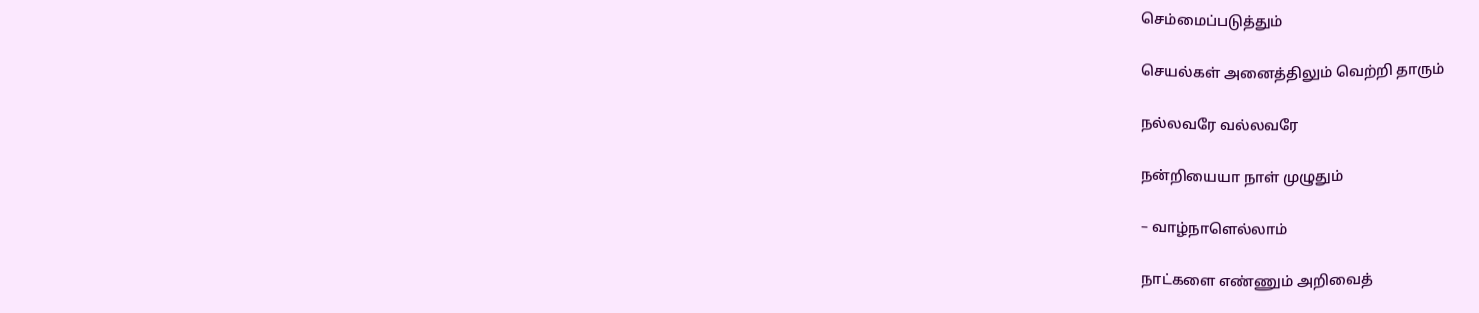செம்மைப்படுத்தும்

செயல்கள் அனைத்திலும் வெற்றி தாரும்

நல்லவரே வல்லவரே

நன்றியையா நாள் முழுதும்

– வாழ்நாளெல்லாம்

நாட்களை எண்ணும் அறிவைத்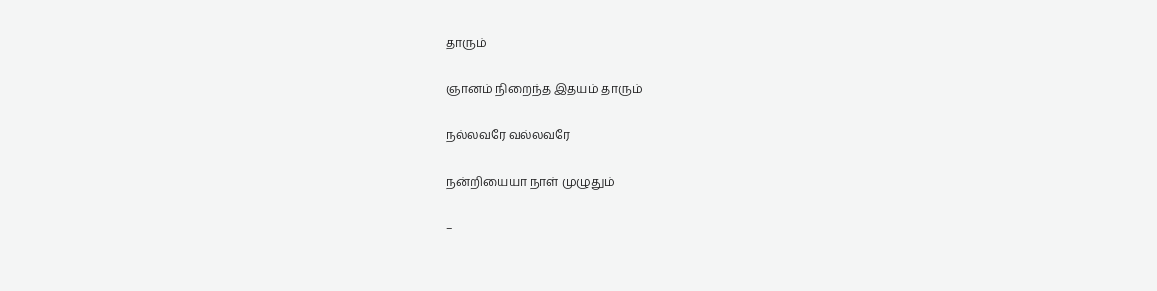தாரும்

ஞானம் நிறைந்த இதயம் தாரும்

நல்லவரே வல்லவரே

நன்றியையா நாள் முழுதும்

–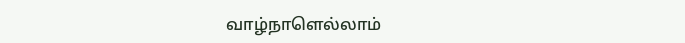வாழ்நாளெல்லாம்